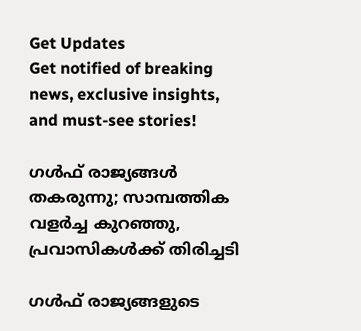Get Updates
Get notified of breaking news, exclusive insights, and must-see stories!

ഗള്‍ഫ് രാജ്യങ്ങള്‍ തകരുന്നു; സാമ്പത്തിക വളര്‍ച്ച കുറഞ്ഞു, പ്രവാസികള്‍ക്ക് തിരിച്ചടി

ഗള്‍ഫ് രാജ്യങ്ങളുടെ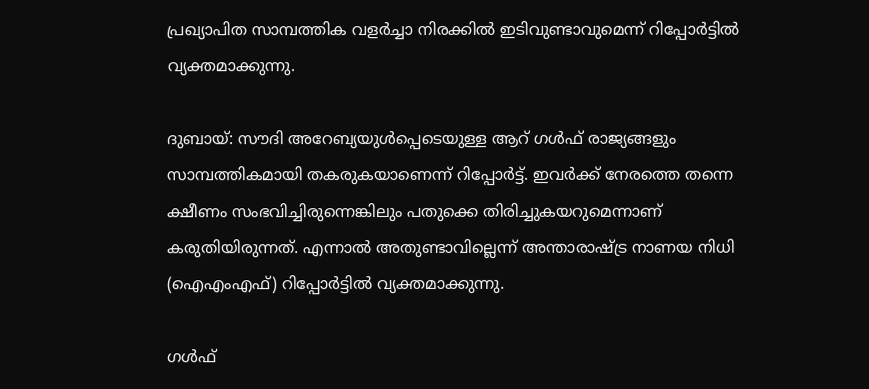പ്രഖ്യാപിത സാമ്പത്തിക വളര്‍ച്ചാ നിരക്കില്‍ ഇടിവുണ്ടാവുമെന്ന് റിപ്പോര്‍ട്ടില്‍ വ്യക്തമാക്കുന്നു.

ദുബായ്: സൗദി അറേബ്യയുള്‍പ്പെടെയുള്ള ആറ് ഗള്‍ഫ് രാജ്യങ്ങളും സാമ്പത്തികമായി തകരുകയാണെന്ന് റിപ്പോര്‍ട്ട്. ഇവര്‍ക്ക് നേരത്തെ തന്നെ ക്ഷീണം സംഭവിച്ചിരുന്നെങ്കിലും പതുക്കെ തിരിച്ചുകയറുമെന്നാണ് കരുതിയിരുന്നത്. എന്നാല്‍ അതുണ്ടാവില്ലെന്ന് അന്താരാഷ്ട്ര നാണയ നിധി (ഐഎംഎഫ്) റിപ്പോര്‍ട്ടില്‍ വ്യക്തമാക്കുന്നു.

ഗള്‍ഫ്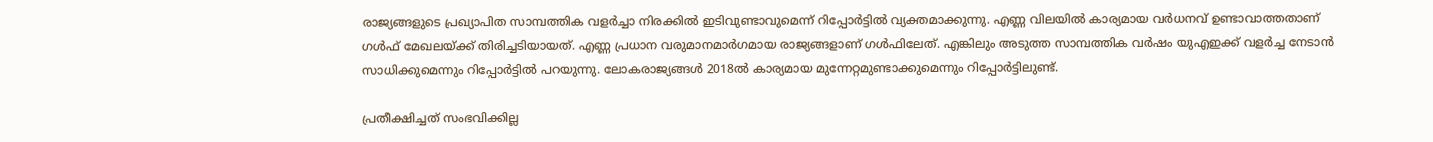രാജ്യങ്ങളുടെ പ്രഖ്യാപിത സാമ്പത്തിക വളര്‍ച്ചാ നിരക്കില്‍ ഇടിവുണ്ടാവുമെന്ന് റിപ്പോര്‍ട്ടില്‍ വ്യക്തമാക്കുന്നു. എണ്ണ വിലയില്‍ കാര്യമായ വര്‍ധനവ് ഉണ്ടാവാത്തതാണ് ഗള്‍ഫ് മേഖലയ്ക്ക് തിരിച്ചടിയായത്. എണ്ണ പ്രധാന വരുമാനമാര്‍ഗമായ രാജ്യങ്ങളാണ് ഗള്‍ഫിലേത്. എങ്കിലും അടുത്ത സാമ്പത്തിക വര്‍ഷം യുഎഇക്ക് വളര്‍ച്ച നേടാന്‍ സാധിക്കുമെന്നും റിപ്പോര്‍ട്ടില്‍ പറയുന്നു. ലോകരാജ്യങ്ങള്‍ 2018ല്‍ കാര്യമായ മുന്നേറ്റമുണ്ടാക്കുമെന്നും റിപ്പോര്‍ട്ടിലുണ്ട്.

പ്രതീക്ഷിച്ചത് സംഭവിക്കില്ല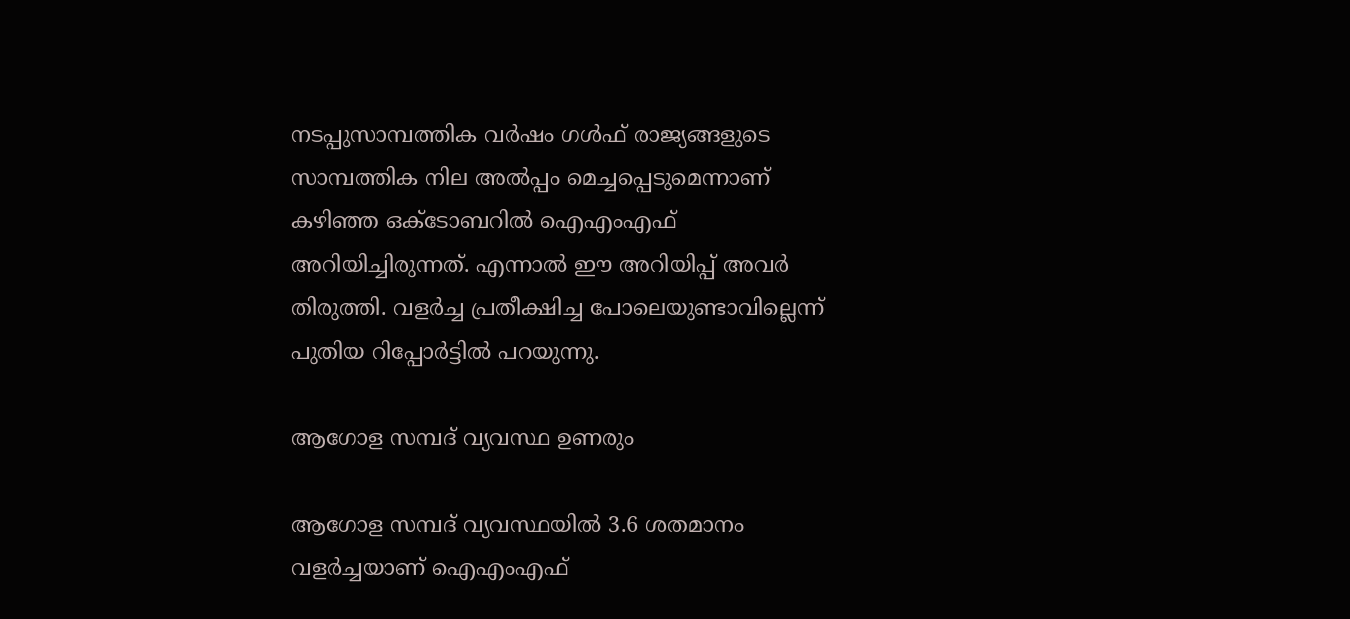നടപ്പുസാമ്പത്തിക വര്‍ഷം ഗള്‍ഫ് രാജ്യങ്ങളുടെ സാമ്പത്തിക നില അല്‍പ്പം മെച്ചപ്പെടുമെന്നാണ് കഴിഞ്ഞ ഒക്ടോബറില്‍ ഐഎംഎഫ് അറിയിച്ചിരുന്നത്. എന്നാല്‍ ഈ അറിയിപ്പ് അവര്‍ തിരുത്തി. വളര്‍ച്ച പ്രതീക്ഷിച്ച പോലെയുണ്ടാവില്ലെന്ന് പുതിയ റിപ്പോര്‍ട്ടില്‍ പറയുന്നു.

ആഗോള സമ്പദ് വ്യവസ്ഥ ഉണരും

ആഗോള സമ്പദ് വ്യവസ്ഥയില്‍ 3.6 ശതമാനം വളര്‍ച്ചയാണ് ഐഎംഎഫ്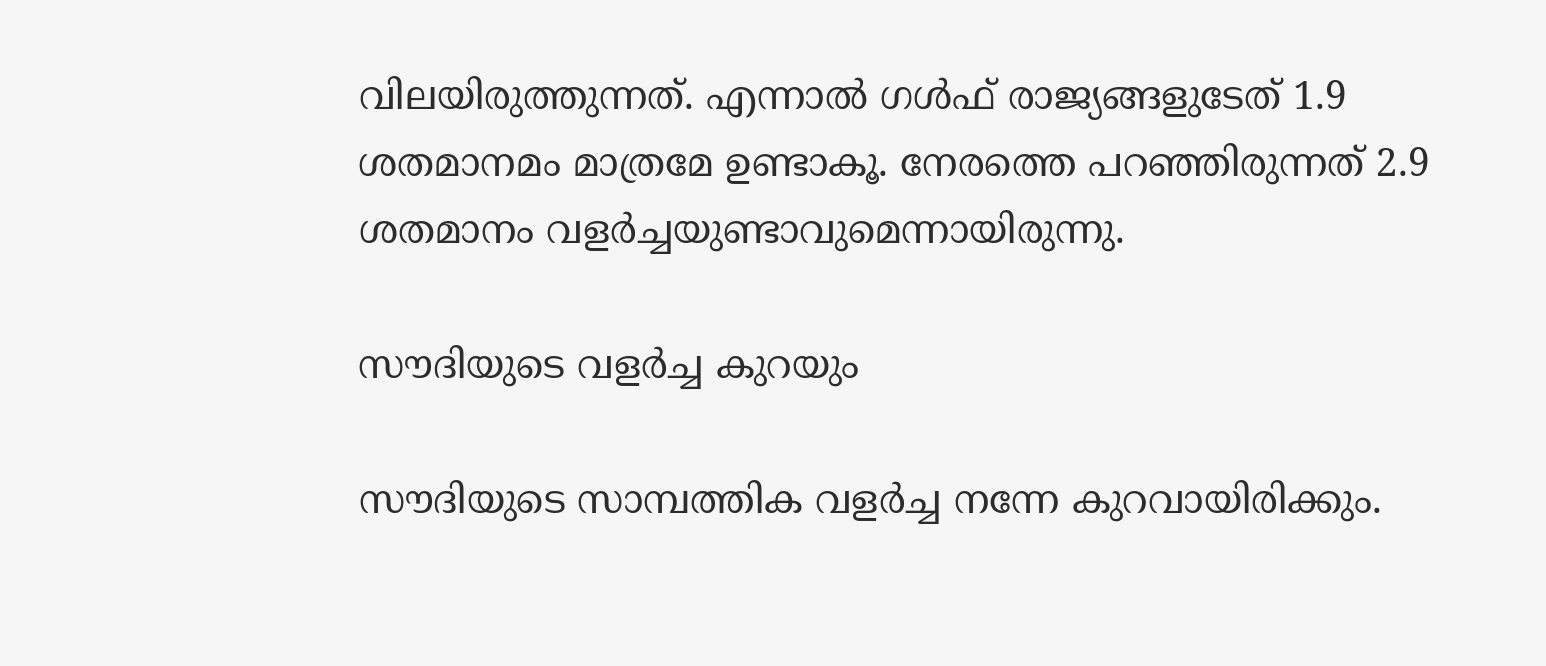വിലയിരുത്തുന്നത്. എന്നാല്‍ ഗള്‍ഫ് രാജ്യങ്ങളുടേത് 1.9 ശതമാനമം മാത്രമേ ഉണ്ടാകൂ. നേരത്തെ പറഞ്ഞിരുന്നത് 2.9 ശതമാനം വളര്‍ച്ചയുണ്ടാവുമെന്നായിരുന്നു.

സൗദിയുടെ വളര്‍ച്ച കുറയും

സൗദിയുടെ സാമ്പത്തിക വളര്‍ച്ച നന്നേ കുറവായിരിക്കും.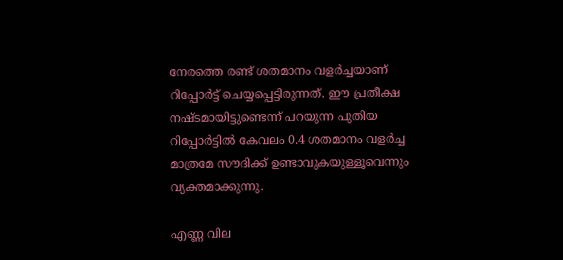നേരത്തെ രണ്ട് ശതമാനം വളര്‍ച്ചയാണ് റിപ്പോര്‍ട്ട് ചെയ്യപ്പെട്ടിരുന്നത്. ഈ പ്രതീക്ഷ നഷ്ടമായിട്ടുണ്ടെന്ന് പറയുന്ന പുതിയ റിപ്പോര്‍ട്ടില്‍ കേവലം 0.4 ശതമാനം വളര്‍ച്ച മാത്രമേ സൗദിക്ക് ഉണ്ടാവുകയുള്ളൂവെന്നും വ്യക്തമാക്കുന്നു.

എണ്ണ വില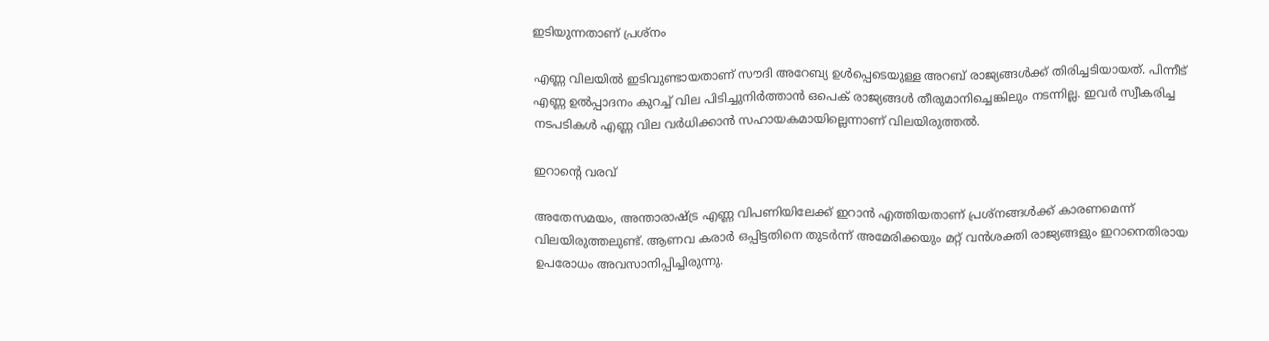ഇടിയുന്നതാണ് പ്രശ്‌നം

എണ്ണ വിലയില്‍ ഇടിവുണ്ടായതാണ് സൗദി അറേബ്യ ഉള്‍പ്പെടെയുള്ള അറബ് രാജ്യങ്ങള്‍ക്ക് തിരിച്ചടിയായത്. പിന്നീട് എണ്ണ ഉല്‍പ്പാദനം കുറച്ച് വില പിടിച്ചുനിര്‍ത്താന്‍ ഒപെക് രാജ്യങ്ങള്‍ തീരുമാനിച്ചെങ്കിലും നടന്നില്ല. ഇവര്‍ സ്വീകരിച്ച നടപടികള്‍ എണ്ണ വില വര്‍ധിക്കാന്‍ സഹായകമായില്ലെന്നാണ് വിലയിരുത്തല്‍.

ഇറാന്റെ വരവ്

അതേസമയം, അന്താരാഷ്ട്ര എണ്ണ വിപണിയിലേക്ക് ഇറാന്‍ എത്തിയതാണ് പ്രശ്‌നങ്ങള്‍ക്ക് കാരണമെന്ന് വിലയിരുത്തലുണ്ട്. ആണവ കരാര്‍ ഒപ്പിട്ടതിനെ തുടര്‍ന്ന് അമേരിക്കയും മറ്റ് വന്‍ശക്തി രാജ്യങ്ങളും ഇറാനെതിരായ ഉപരോധം അവസാനിപ്പിച്ചിരുന്നു.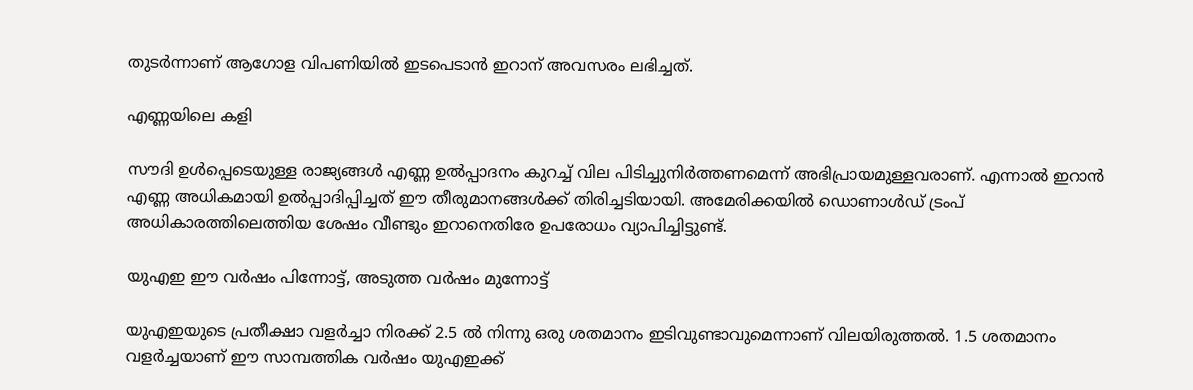തുടര്‍ന്നാണ് ആഗോള വിപണിയില്‍ ഇടപെടാന്‍ ഇറാന് അവസരം ലഭിച്ചത്.

എണ്ണയിലെ കളി

സൗദി ഉള്‍പ്പെടെയുള്ള രാജ്യങ്ങള്‍ എണ്ണ ഉല്‍പ്പാദനം കുറച്ച് വില പിടിച്ചുനിര്‍ത്തണമെന്ന് അഭിപ്രായമുള്ളവരാണ്. എന്നാല്‍ ഇറാന്‍ എണ്ണ അധികമായി ഉല്‍പ്പാദിപ്പിച്ചത് ഈ തീരുമാനങ്ങള്‍ക്ക് തിരിച്ചടിയായി. അമേരിക്കയില്‍ ഡൊണാള്‍ഡ് ട്രംപ് അധികാരത്തിലെത്തിയ ശേഷം വീണ്ടും ഇറാനെതിരേ ഉപരോധം വ്യാപിച്ചിട്ടുണ്ട്.

യുഎഇ ഈ വര്‍ഷം പിന്നോട്ട്, അടുത്ത വര്‍ഷം മുന്നോട്ട്

യുഎഇയുടെ പ്രതീക്ഷാ വളര്‍ച്ചാ നിരക്ക് 2.5 ല്‍ നിന്നു ഒരു ശതമാനം ഇടിവുണ്ടാവുമെന്നാണ് വിലയിരുത്തല്‍. 1.5 ശതമാനം വളര്‍ച്ചയാണ് ഈ സാമ്പത്തിക വര്‍ഷം യുഎഇക്ക്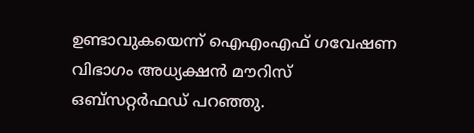ഉണ്ടാവുകയെന്ന് ഐഎംഎഫ് ഗവേഷണ വിഭാഗം അധ്യക്ഷന്‍ മൗറിസ് ഒബ്‌സറ്റര്‍ഫഡ് പറഞ്ഞു.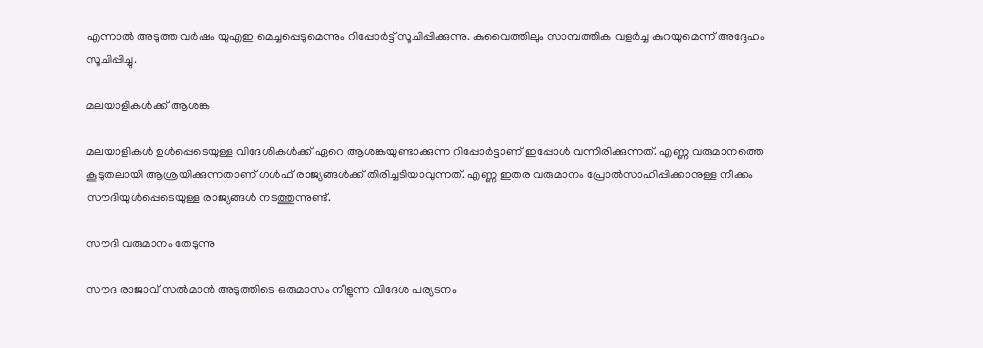എന്നാല്‍ അടുത്ത വര്‍ഷം യുഎഇ മെച്ചപ്പെടുമെന്നും റിപ്പോര്‍ട്ട് സൂചിപ്പിക്കുന്നു. കുവൈത്തിലും സാമ്പത്തിക വളര്‍ച്ച കുറയുമെന്ന് അദ്ദേഹം സൂചിപ്പിച്ചു.

മലയാളികള്‍ക്ക് ആശങ്ക

മലയാളികള്‍ ഉള്‍പ്പെടെയുള്ള വിദേശികള്‍ക്ക് ഏറെ ആശങ്കയുണ്ടാക്കുന്ന റിപ്പോര്‍ട്ടാണ് ഇപ്പോള്‍ വന്നിരിക്കുന്നത്. എണ്ണ വരുമാനത്തെ കൂടുതലായി ആശ്രയിക്കുന്നതാണ് ഗള്‍ഫ് രാജ്യങ്ങള്‍ക്ക് തിരിച്ചടിയാവുന്നത്. എണ്ണ ഇതര വരുമാനം പ്രോല്‍സാഹിപ്പിക്കാനുള്ള നീക്കം സൗദിയുള്‍പ്പെടെയുള്ള രാജ്യങ്ങള്‍ നടത്തുന്നുണ്ട്.

സൗദി വരുമാനം തേടുന്നു

സൗദ രാജാവ് സല്‍മാന്‍ അടുത്തിടെ ഒരുമാസം നീളുന്ന വിദേശ പര്യടനം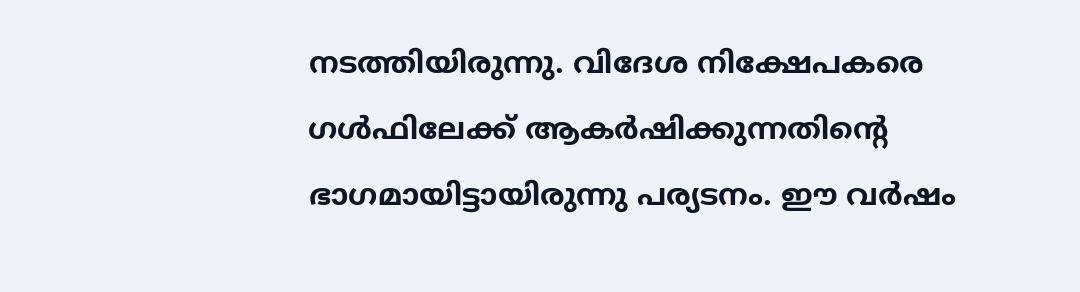നടത്തിയിരുന്നു. വിദേശ നിക്ഷേപകരെ ഗള്‍ഫിലേക്ക് ആകര്‍ഷിക്കുന്നതിന്റെ ഭാഗമായിട്ടായിരുന്നു പര്യടനം. ഈ വര്‍ഷം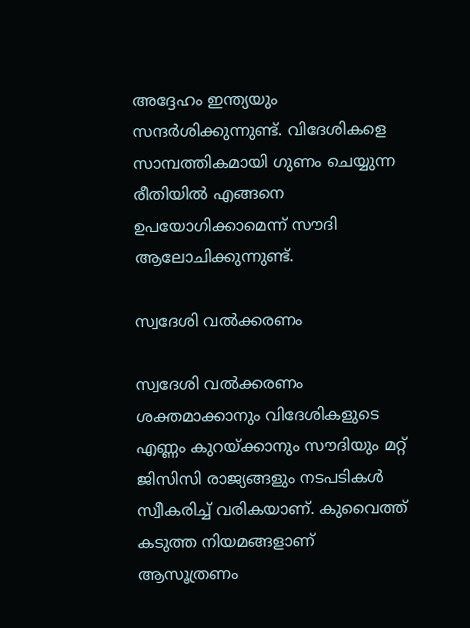അദ്ദേഹം ഇന്ത്യയും സന്ദര്‍ശിക്കുന്നുണ്ട്. വിദേശികളെ സാമ്പത്തികമായി ഗുണം ചെയ്യുന്ന രീതിയില്‍ എങ്ങനെ ഉപയോഗിക്കാമെന്ന് സൗദി ആലോചിക്കുന്നുണ്ട്.

സ്വദേശി വല്‍ക്കരണം

സ്വദേശി വല്‍ക്കരണം ശക്തമാക്കാനും വിദേശികളുടെ എണ്ണം കുറയ്ക്കാനും സൗദിയും മറ്റ് ജിസിസി രാജ്യങ്ങളും നടപടികള്‍ സ്വീകരിച്ച് വരികയാണ്. കുവൈത്ത് കടുത്ത നിയമങ്ങളാണ് ആസൂത്രണം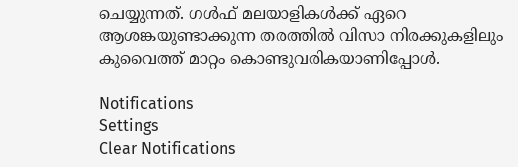ചെയ്യുന്നത്. ഗള്‍ഫ് മലയാളികള്‍ക്ക് ഏറെ ആശങ്കയുണ്ടാക്കുന്ന തരത്തില്‍ വിസാ നിരക്കുകളിലും കുവൈത്ത് മാറ്റം കൊണ്ടുവരികയാണിപ്പോള്‍.

Notifications
Settings
Clear Notifications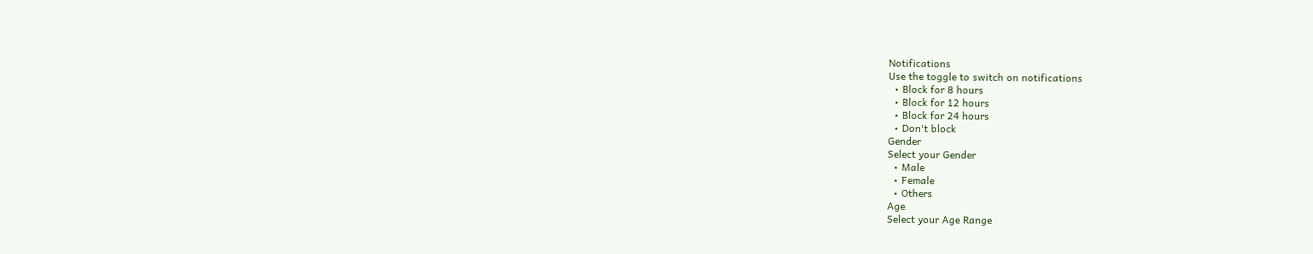Notifications
Use the toggle to switch on notifications
  • Block for 8 hours
  • Block for 12 hours
  • Block for 24 hours
  • Don't block
Gender
Select your Gender
  • Male
  • Female
  • Others
Age
Select your Age Range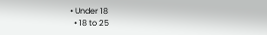• Under 18
  • 18 to 25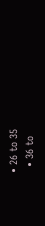• 26 to 35
  • 36 to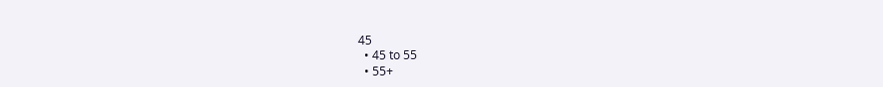45
  • 45 to 55
  • 55+